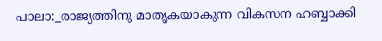പാലാ:_രാജ്യത്തിനു മാതൃകയാകുന്ന വികസന ഹബ്ബാക്കി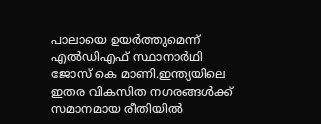പാലായെ ഉയർത്തുമെന്ന് എൽഡിഎഫ് സ്ഥാനാർഥി ജോസ് കെ മാണി.ഇന്ത്യയിലെ ഇതര വികസിത നഗരങ്ങൾക്ക് സമാനമായ രീതിയിൽ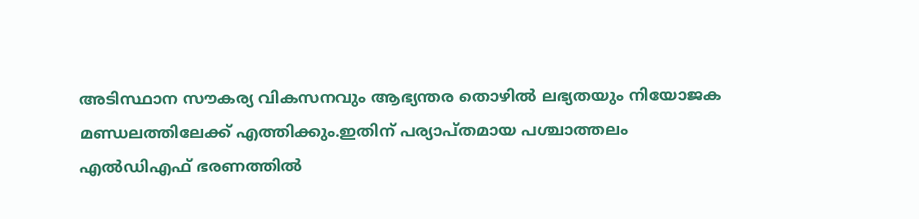അടിസ്ഥാന സൗകര്യ വികസനവും ആഭ്യന്തര തൊഴിൽ ലഭ്യതയും നിയോജക മണ്ഡലത്തിലേക്ക് എത്തിക്കും.ഇതിന് പര്യാപ്തമായ പശ്ചാത്തലം എൽഡിഎഫ് ഭരണത്തിൽ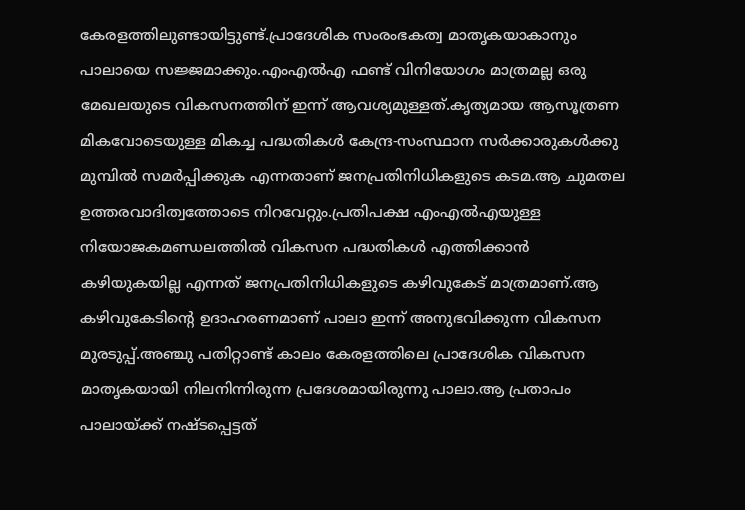കേരളത്തിലുണ്ടായിട്ടുണ്ട്.പ്രാദേശിക സംരംഭകത്വ മാതൃകയാകാനും പാലായെ സജ്ജമാക്കും.എംഎൽഎ ഫണ്ട് വിനിയോഗം മാത്രമല്ല ഒരു മേഖലയുടെ വികസനത്തിന് ഇന്ന് ആവശ്യമുള്ളത്.കൃത്യമായ ആസൂത്രണ മികവോടെയുള്ള മികച്ച പദ്ധതികൾ കേന്ദ്ര-സംസ്ഥാന സർക്കാരുകൾക്കു മുമ്പിൽ സമർപ്പിക്കുക എന്നതാണ് ജനപ്രതിനിധികളുടെ കടമ.ആ ചുമതല ഉത്തരവാദിത്വത്തോടെ നിറവേറ്റും.പ്രതിപക്ഷ എംഎൽഎയുള്ള നിയോജകമണ്ഡലത്തിൽ വികസന പദ്ധതികൾ എത്തിക്കാൻ കഴിയുകയില്ല എന്നത് ജനപ്രതിനിധികളുടെ കഴിവുകേട് മാത്രമാണ്.ആ കഴിവുകേടിന്റെ ഉദാഹരണമാണ് പാലാ ഇന്ന് അനുഭവിക്കുന്ന വികസന മുരടുപ്പ്.അഞ്ചു പതിറ്റാണ്ട് കാലം കേരളത്തിലെ പ്രാദേശിക വികസന മാതൃകയായി നിലനിന്നിരുന്ന പ്രദേശമായിരുന്നു പാലാ.ആ പ്രതാപം പാലായ്ക്ക് നഷ്ടപ്പെട്ടത്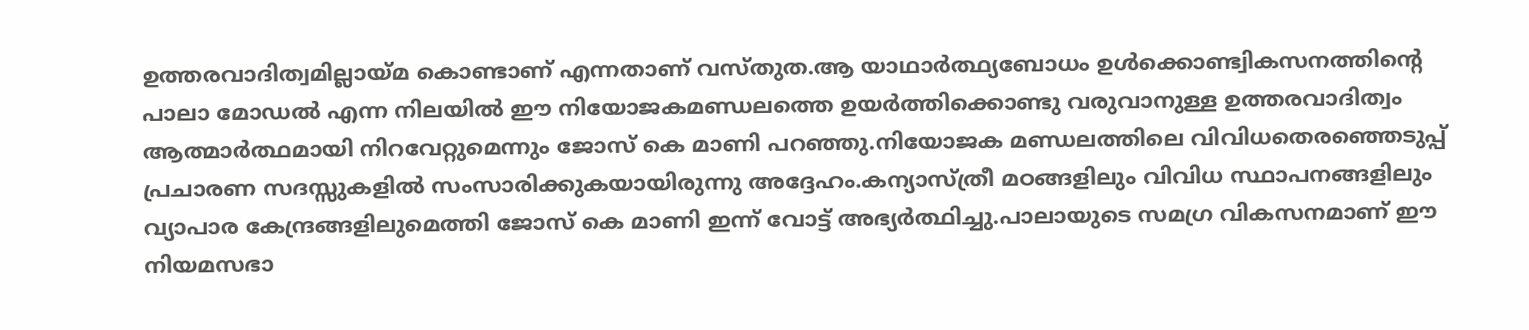ഉത്തരവാദിത്വമില്ലായ്മ കൊണ്ടാണ് എന്നതാണ് വസ്തുത.ആ യാഥാർത്ഥ്യബോധം ഉൾക്കൊണ്ട്വികസനത്തിന്റെ പാലാ മോഡൽ എന്ന നിലയിൽ ഈ നിയോജകമണ്ഡലത്തെ ഉയർത്തിക്കൊണ്ടു വരുവാനുള്ള ഉത്തരവാദിത്വം ആത്മാർത്ഥമായി നിറവേറ്റുമെന്നും ജോസ് കെ മാണി പറഞ്ഞു.നിയോജക മണ്ഡലത്തിലെ വിവിധതെരഞ്ഞെടുപ്പ് പ്രചാരണ സദസ്സുകളിൽ സംസാരിക്കുകയായിരുന്നു അദ്ദേഹം.കന്യാസ്ത്രീ മഠങ്ങളിലും വിവിധ സ്ഥാപനങ്ങളിലും വ്യാപാര കേന്ദ്രങ്ങളിലുമെത്തി ജോസ് കെ മാണി ഇന്ന് വോട്ട് അഭ്യർത്ഥിച്ചു.പാലായുടെ സമഗ്ര വികസനമാണ് ഈ നിയമസഭാ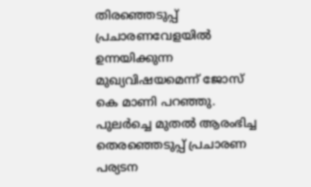തിരഞ്ഞെടുപ്പ് പ്രചാരണവേളയിൽ ഉന്നയിക്കുന്ന മുഖ്യവിഷയമെന്ന് ജോസ് കെ മാണി പറഞ്ഞു. പുലർച്ചെ മുതൽ ആരംഭിച്ച തെരഞ്ഞെടുപ്പ് പ്രചാരണ പര്യടന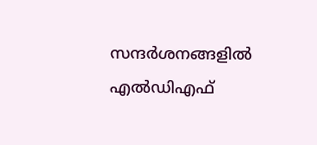സന്ദർശനങ്ങളിൽ എൽഡിഎഫ്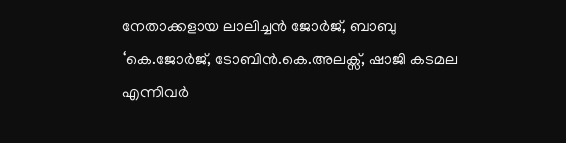നേതാക്കളായ ലാലിച്ചൻ ജോർജ്, ബാബു ‘കെ.ജോർജ്, ടോബിൻ.കെ.അലക്സ്, ഷാജി കടമല എന്നിവർ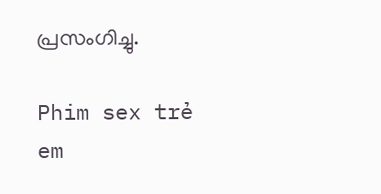പ്രസംഗിച്ചു.

Phim sex trẻ em